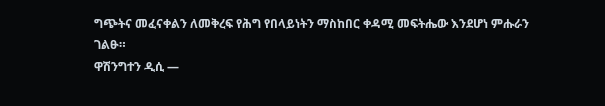ግጭትና መፈናቀልን ለመቅረፍ የሕግ የበላይነትን ማስከበር ቀዳሚ መፍትሔው እንደሆነ ምሑራን ገልፁ።
ዋሽንግተን ዲሲ —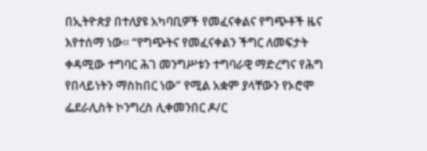በኢትዮጵያ በተለያዩ አካባቢዎች የመፈናቀልና የግጭቶች ዜና እየተሰማ ነው። “የግጭትና የመፈናቀልን ችግር ለመፍታት ቀዳሚው ተግባር ሕገ መንግሥቱን ተግባራዊ ማድረግና የሕግ የበላይነትን ማስከበር ነው” የሚል አቋም ያላቸውን የኦሮሞ ፌደራሊስት ኮንግረስ ሊቀመንበር ዶ/ር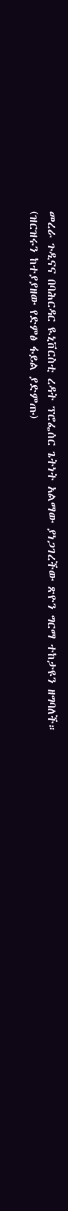መረራ ጉዲናና በባሕርዳር ዪኒቨርስቲ ረዳት ፕሮፌሰር ጌትነት አልማው ያነጋገረችው ጽዮን ግርማ ተከታዩን ዘግባለች።
(ዝርዝሩን ከተያያዘው የድምፅ ፋይል ያድምጡ)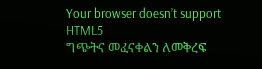Your browser doesn’t support HTML5
ግጭትና መፈናቀልን ለመቅረፍ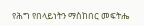የሕግ የበላይነትን ማስከበር መፍትሔ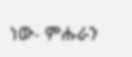ነው- ምሑራን